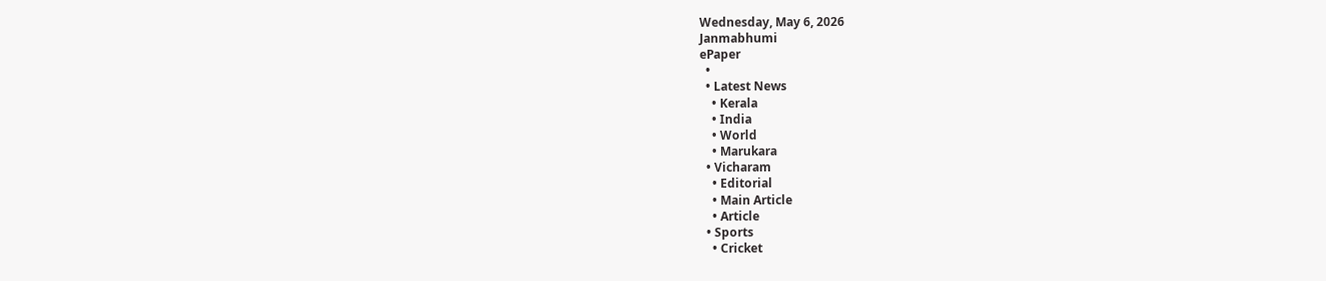Wednesday, May 6, 2026
Janmabhumi
ePaper
  •
  • Latest News
    • Kerala
    • India
    • World
    • Marukara
  • Vicharam
    • Editorial
    • Main Article
    • Article
  • Sports
    • Cricket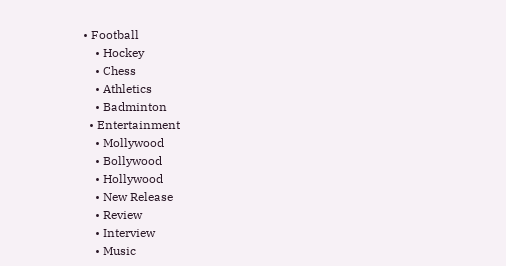• Football
    • Hockey
    • Chess
    • Athletics
    • Badminton
  • Entertainment
    • Mollywood
    • Bollywood
    • Hollywood
    • New Release
    • Review
    • Interview
    • Music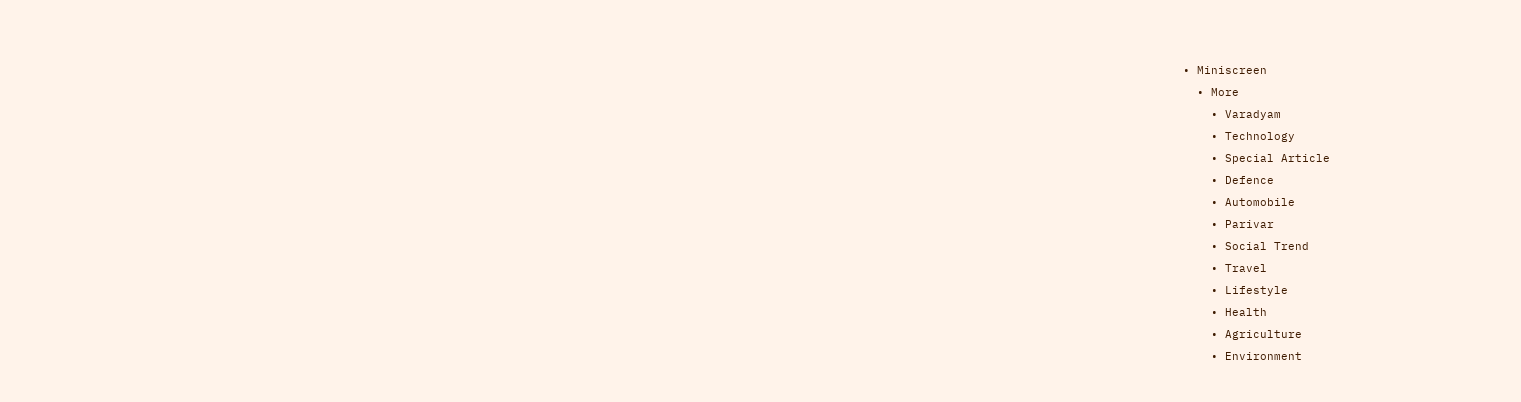• Miniscreen
  • More
    • Varadyam
    • Technology
    • Special Article
    • Defence
    • Automobile
    • Parivar
    • Social Trend
    • Travel
    • Lifestyle
    • Health
    • Agriculture
    • Environment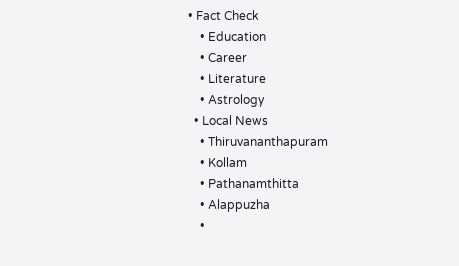• Fact Check
    • Education
    • Career
    • Literature
    • Astrology
  • Local News
    • Thiruvananthapuram
    • Kollam
    • Pathanamthitta
    • Alappuzha
    •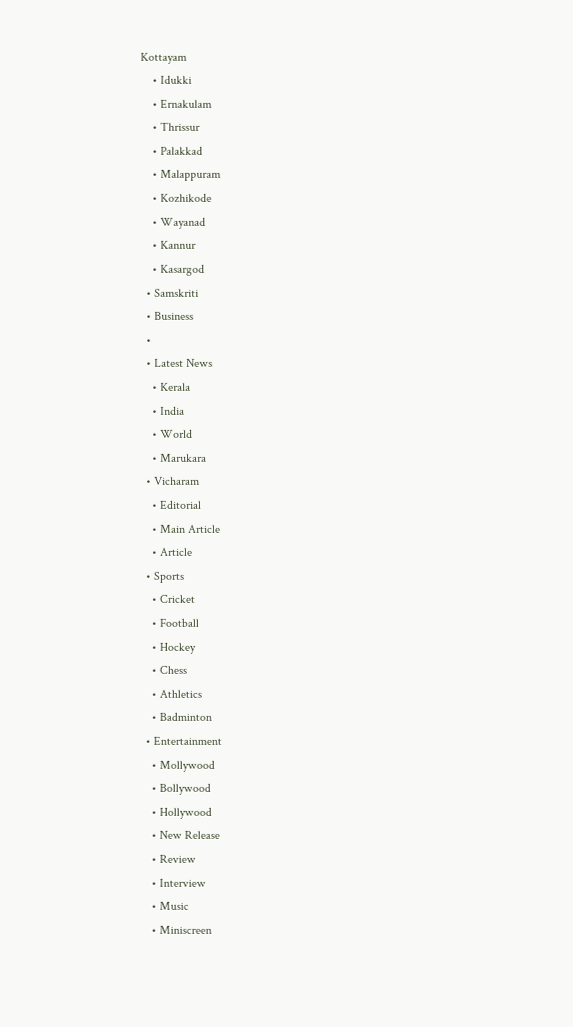Kottayam
    • Idukki
    • Ernakulam
    • Thrissur
    • Palakkad
    • Malappuram
    • Kozhikode
    • Wayanad
    • Kannur
    • Kasargod
  • Samskriti
  • Business
  •
  • Latest News
    • Kerala
    • India
    • World
    • Marukara
  • Vicharam
    • Editorial
    • Main Article
    • Article
  • Sports
    • Cricket
    • Football
    • Hockey
    • Chess
    • Athletics
    • Badminton
  • Entertainment
    • Mollywood
    • Bollywood
    • Hollywood
    • New Release
    • Review
    • Interview
    • Music
    • Miniscreen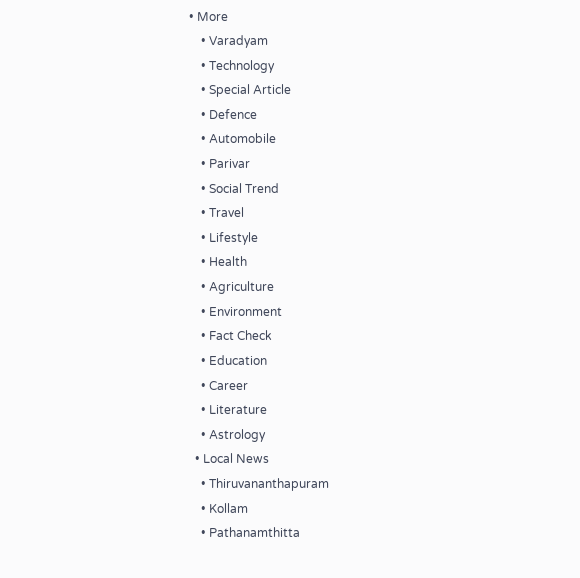• More
    • Varadyam
    • Technology
    • Special Article
    • Defence
    • Automobile
    • Parivar
    • Social Trend
    • Travel
    • Lifestyle
    • Health
    • Agriculture
    • Environment
    • Fact Check
    • Education
    • Career
    • Literature
    • Astrology
  • Local News
    • Thiruvananthapuram
    • Kollam
    • Pathanamthitta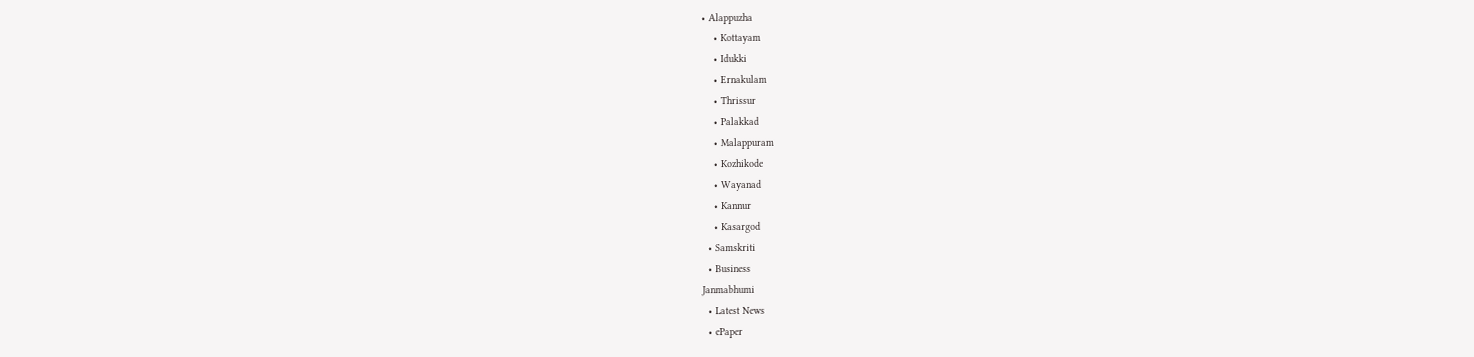• Alappuzha
    • Kottayam
    • Idukki
    • Ernakulam
    • Thrissur
    • Palakkad
    • Malappuram
    • Kozhikode
    • Wayanad
    • Kannur
    • Kasargod
  • Samskriti
  • Business
Janmabhumi
  • Latest News
  • ePaper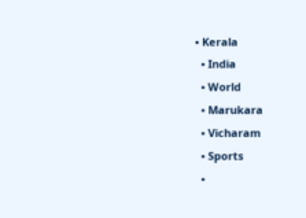• Kerala
  • India
  • World
  • Marukara
  • Vicharam
  • Sports
  •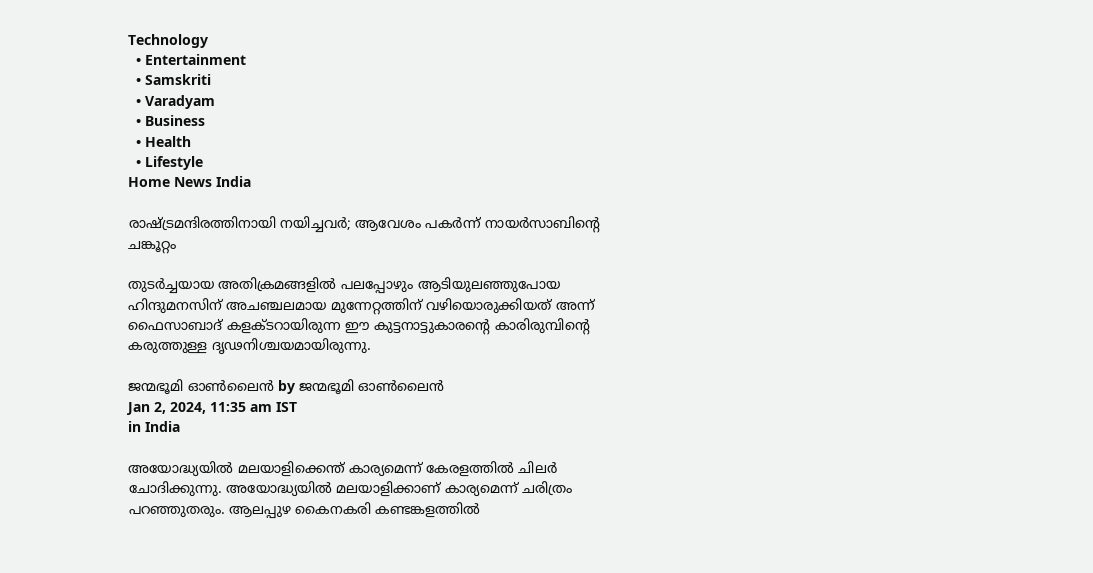Technology
  • Entertainment
  • Samskriti
  • Varadyam
  • Business
  • Health
  • Lifestyle
Home News India

രാഷ്‌ട്രമന്ദിരത്തിനായി നയിച്ചവര്‍; ആവേശം പകര്‍ന്ന് നായര്‍സാബിന്റെ ചങ്കൂറ്റം

തുടര്‍ച്ചയായ അതിക്രമങ്ങളില്‍ പലപ്പോഴും ആടിയുലഞ്ഞുപോയ ഹിന്ദുമനസിന് അചഞ്ചലമായ മുന്നേറ്റത്തിന് വഴിയൊരുക്കിയത് അന്ന് ഫൈസാബാദ് കളക്ടറായിരുന്ന ഈ കുട്ടനാട്ടുകാരന്റെ കാരിരുമ്പിന്റെ കരുത്തുള്ള ദൃഢനിശ്ചയമായിരുന്നു.

ജന്മഭൂമി ഓണ്‍ലൈന്‍ by ജന്മഭൂമി ഓണ്‍ലൈന്‍
Jan 2, 2024, 11:35 am IST
in India

അയോദ്ധ്യയില്‍ മലയാളിക്കെന്ത് കാര്യമെന്ന് കേരളത്തില്‍ ചിലര്‍ ചോദിക്കുന്നു. അയോദ്ധ്യയില്‍ മലയാളിക്കാണ് കാര്യമെന്ന് ചരിത്രം പറഞ്ഞുതരും. ആലപ്പുഴ കൈനകരി കണ്ടങ്കളത്തില്‍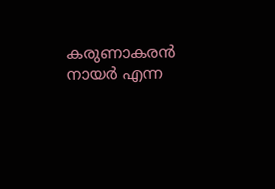കരുണാകരന്‍ നായര്‍ എന്ന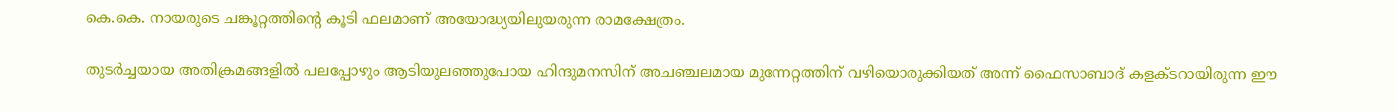കെ.കെ. നായരുടെ ചങ്കൂറ്റത്തിന്റെ കൂടി ഫലമാണ് അയോദ്ധ്യയിലുയരുന്ന രാമക്ഷേത്രം.

തുടര്‍ച്ചയായ അതിക്രമങ്ങളില്‍ പലപ്പോഴും ആടിയുലഞ്ഞുപോയ ഹിന്ദുമനസിന് അചഞ്ചലമായ മുന്നേറ്റത്തിന് വഴിയൊരുക്കിയത് അന്ന് ഫൈസാബാദ് കളക്ടറായിരുന്ന ഈ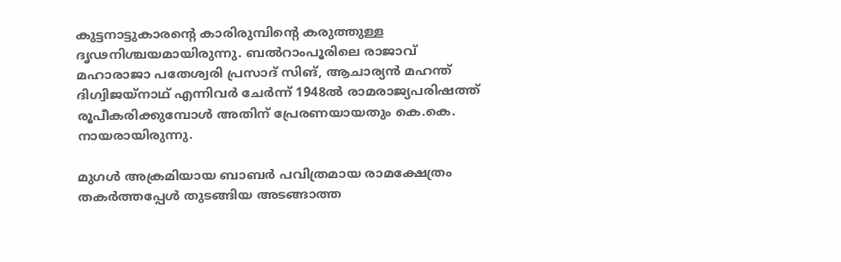കുട്ടനാട്ടുകാരന്റെ കാരിരുമ്പിന്റെ കരുത്തുള്ള ദൃഢനിശ്ചയമായിരുന്നു. ബല്‍റാംപൂരിലെ രാജാവ് മഹാരാജാ പതേശ്വരി പ്രസാദ് സിങ്, ആചാര്യന്‍ മഹന്ത് ദിഗ്വിജയ്‌നാഥ് എന്നിവര്‍ ചേര്‍ന്ന് 1948ല്‍ രാമരാജ്യപരിഷത്ത് രൂപീകരിക്കുമ്പോള്‍ അതിന് പ്രേരണയായതും കെ.കെ. നായരായിരുന്നു.

മുഗള്‍ അക്രമിയായ ബാബര്‍ പവിത്രമായ രാമക്ഷേത്രം തകര്‍ത്തപ്പേള്‍ തുടങ്ങിയ അടങ്ങാത്ത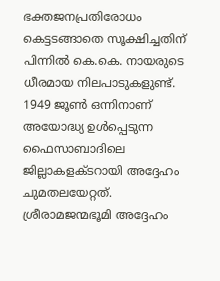ഭക്തജനപ്രതിരോധം കെട്ടടങ്ങാതെ സൂക്ഷിച്ചതിന് പിന്നില്‍ കെ.കെ. നായരുടെ ധീരമായ നിലപാടുകളുണ്ട്. 1949 ജൂണ്‍ ഒന്നിനാണ് അയോദ്ധ്യ ഉള്‍പ്പെടുന്ന ഫൈസാബാദിലെ ജില്ലാകളക്ടറായി അദ്ദേഹം ചുമതലയേറ്റത്. ശ്രീരാമജന്മഭൂമി അദ്ദേഹം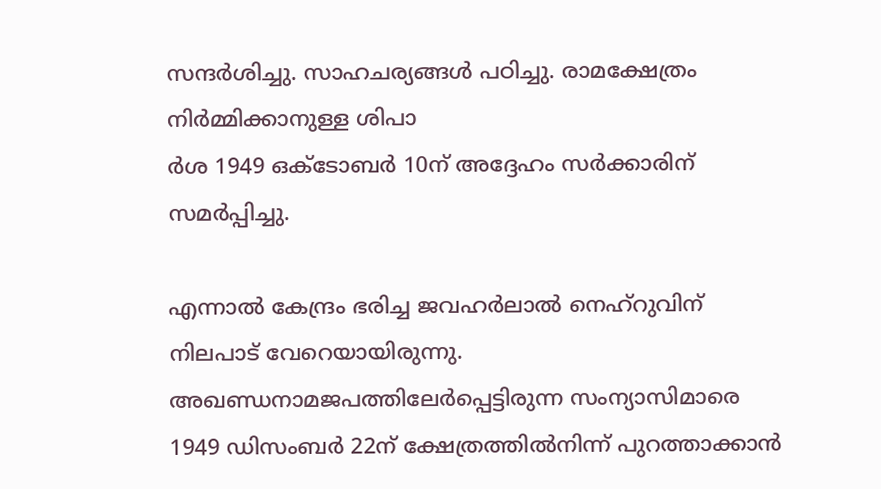സന്ദര്‍ശിച്ചു. സാഹചര്യങ്ങള്‍ പഠിച്ചു. രാമക്ഷേത്രം നിര്‍മ്മിക്കാനുള്ള ശിപാ
ര്‍ശ 1949 ഒക്ടോബര്‍ 10ന് അദ്ദേഹം സര്‍ക്കാരിന് സമര്‍പ്പിച്ചു.

എന്നാല്‍ കേന്ദ്രം ഭരിച്ച ജവഹര്‍ലാല്‍ നെഹ്‌റുവിന് നിലപാട് വേറെയായിരുന്നു. അഖണ്ഡനാമജപത്തിലേര്‍പ്പെട്ടിരുന്ന സംന്യാസിമാരെ 1949 ഡിസംബര്‍ 22ന് ക്ഷേത്രത്തില്‍നിന്ന് പുറത്താക്കാന്‍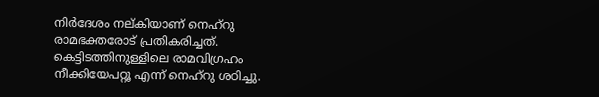നിര്‍ദേശം നല്കിയാണ് നെഹ്‌റു രാമഭക്തരോട് പ്രതികരിച്ചത്. കെട്ടിടത്തിനുള്ളിലെ രാമവിഗ്രഹം നീക്കിയേപറ്റൂ എന്ന് നെഹ്‌റു ശഠിച്ചു.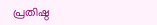പ്രതിഷ്ഠ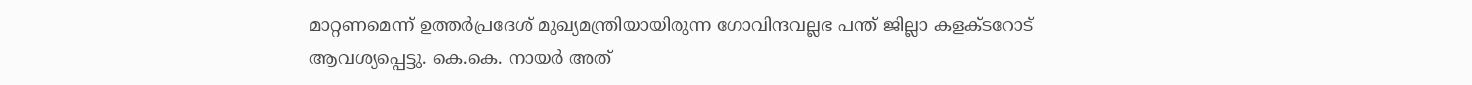മാറ്റണമെന്ന് ഉത്തര്‍പ്രദേശ് മുഖ്യമന്ത്രിയായിരുന്ന ഗോവിന്ദവല്ലഭ പന്ത് ജില്ലാ കളക്ടറോട് ആവശ്യപ്പെട്ടു. കെ.കെ. നായര്‍ അത്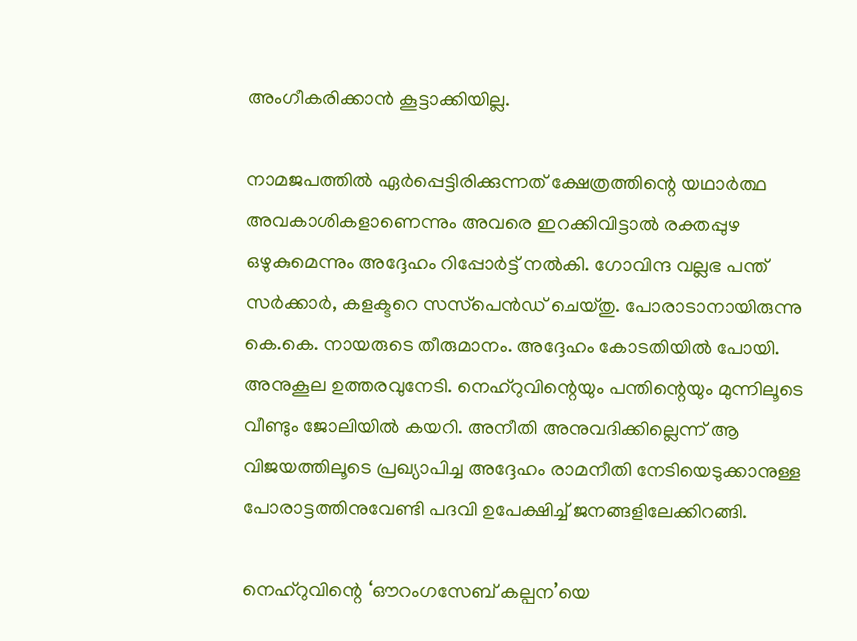അംഗീകരിക്കാന്‍ കൂട്ടാക്കിയില്ല.

നാമജപത്തില്‍ ഏര്‍പ്പെട്ടിരിക്കുന്നത് ക്ഷേത്രത്തിന്റെ യഥാര്‍ത്ഥ അവകാശികളാണെന്നും അവരെ ഇറക്കിവിട്ടാല്‍ രക്തപ്പുഴ ഒഴുകുമെന്നും അദ്ദേഹം റിപ്പോര്‍ട്ട് നല്‍കി. ഗോവിന്ദ വല്ലഭ പന്ത് സര്‍ക്കാര്‍, കളക്ടറെ സസ്‌പെന്‍ഡ് ചെയ്തു. പോരാടാനായിരുന്നു കെ.കെ. നായരുടെ തീരുമാനം. അദ്ദേഹം കോടതിയില്‍ പോയി. അനുകൂല ഉത്തരവുനേടി. നെഹ്‌റുവിന്റെയും പന്തിന്റെയും മുന്നിലൂടെ വീണ്ടും ജോലിയില്‍ കയറി. അനീതി അനുവദിക്കില്ലെന്ന് ആ വിജയത്തിലൂടെ പ്രഖ്യാപിച്ച അദ്ദേഹം രാമനീതി നേടിയെടുക്കാനുള്ള പോരാട്ടത്തിനുവേണ്ടി പദവി ഉപേക്ഷിച്ച് ജനങ്ങളിലേക്കിറങ്ങി.

നെഹ്‌റുവിന്റെ ‘ഔറംഗസേബ് കല്പന’യെ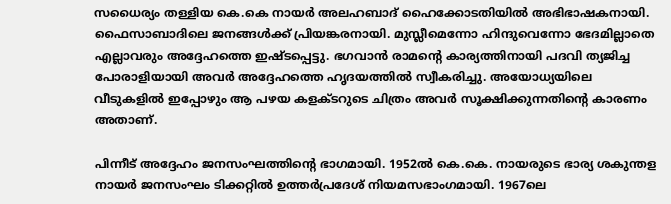സധൈര്യം തള്ളിയ കെ.കെ നായര്‍ അലഹബാദ് ഹൈക്കോടതിയില്‍ അഭിഭാഷകനായി. ഫൈസാബാദിലെ ജനങ്ങള്‍ക്ക് പ്രിയങ്കരനായി. മുസ്ലീമെന്നോ ഹിന്ദുവെന്നോ ഭേദമില്ലാതെ എല്ലാവരും അദ്ദേഹത്തെ ഇഷ്ടപ്പെട്ടു. ഭഗവാന്‍ രാമന്റെ കാര്യത്തിനായി പദവി ത്യജിച്ച പോരാളിയായി അവര്‍ അദ്ദേഹത്തെ ഹൃദയത്തില്‍ സ്വീകരിച്ചു. അയോധ്യയിലെ വീടുകളില്‍ ഇപ്പോഴും ആ പഴയ കളക്ടറുടെ ചിത്രം അവര്‍ സൂക്ഷിക്കുന്നതിന്റെ കാരണം അതാണ്.

പിന്നീട് അദ്ദേഹം ജനസംഘത്തിന്റെ ഭാഗമായി. 1952ല്‍ കെ.കെ. നായരുടെ ഭാര്യ ശകുന്തള നായര്‍ ജനസംഘം ടിക്കറ്റില്‍ ഉത്തര്‍പ്രദേശ് നിയമസഭാംഗമായി. 1967ലെ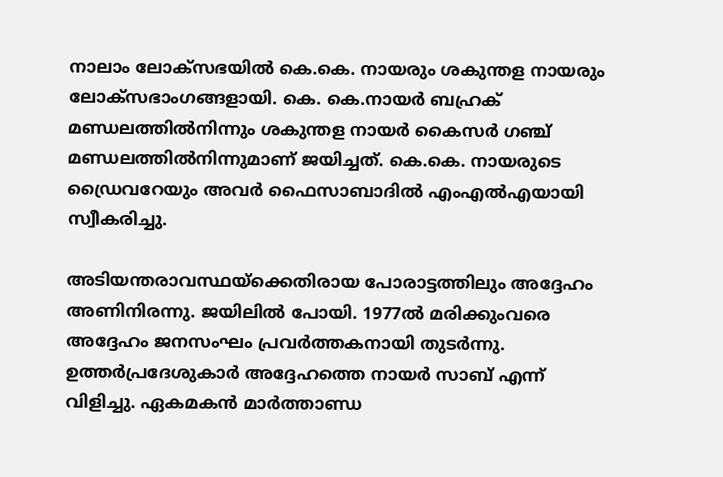നാലാം ലോക്സഭയില്‍ കെ.കെ. നായരും ശകുന്തള നായരും ലോക്സഭാംഗങ്ങളായി. കെ. കെ.നായര്‍ ബഹ്രക് മണ്ഡലത്തില്‍നിന്നും ശകുന്തള നായര്‍ കൈസര്‍ ഗഞ്ച് മണ്ഡലത്തില്‍നിന്നുമാണ് ജയിച്ചത്. കെ.കെ. നായരുടെ ഡ്രൈവറേയും അവര്‍ ഫൈസാബാദില്‍ എംഎല്‍എയായി സ്വീകരിച്ചു.

അടിയന്തരാവസ്ഥയ്‌ക്കെതിരായ പോരാട്ടത്തിലും അദ്ദേഹം അണിനിരന്നു. ജയിലില്‍ പോയി. 1977ല്‍ മരിക്കുംവരെ അദ്ദേഹം ജനസംഘം പ്രവര്‍ത്തകനായി തുടര്‍ന്നു. ഉത്തര്‍പ്രദേശുകാര്‍ അദ്ദേഹത്തെ നായര്‍ സാബ് എന്ന് വിളിച്ചു. ഏകമകന്‍ മാര്‍ത്താണ്ഡ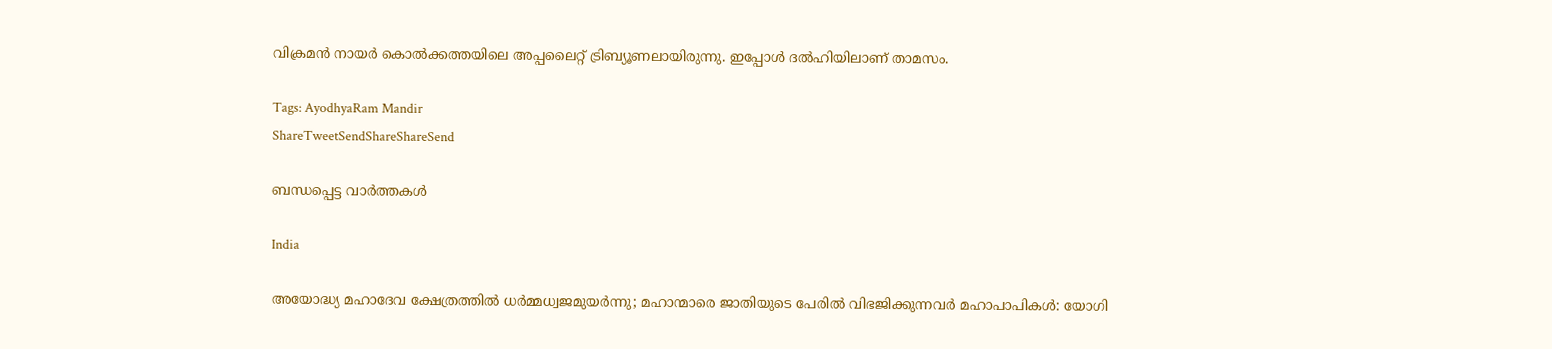വിക്രമന്‍ നായര്‍ കൊല്‍ക്കത്തയിലെ അപ്പലൈറ്റ് ട്രിബ്യൂണലായിരുന്നു. ഇപ്പോള്‍ ദല്‍ഹിയിലാണ് താമസം.

Tags: AyodhyaRam Mandir
ShareTweetSendShareShareSend

ബന്ധപ്പെട്ട വാര്‍ത്തകള്‍

India

അയോദ്ധ്യ മഹാദേവ ക്ഷേത്രത്തില്‍ ധര്‍മ്മധ്വജമുയര്‍ന്നു; മഹാന്മാരെ ജാതിയുടെ പേരില്‍ വിഭജിക്കുന്നവര്‍ മഹാപാപികള്‍: യോഗി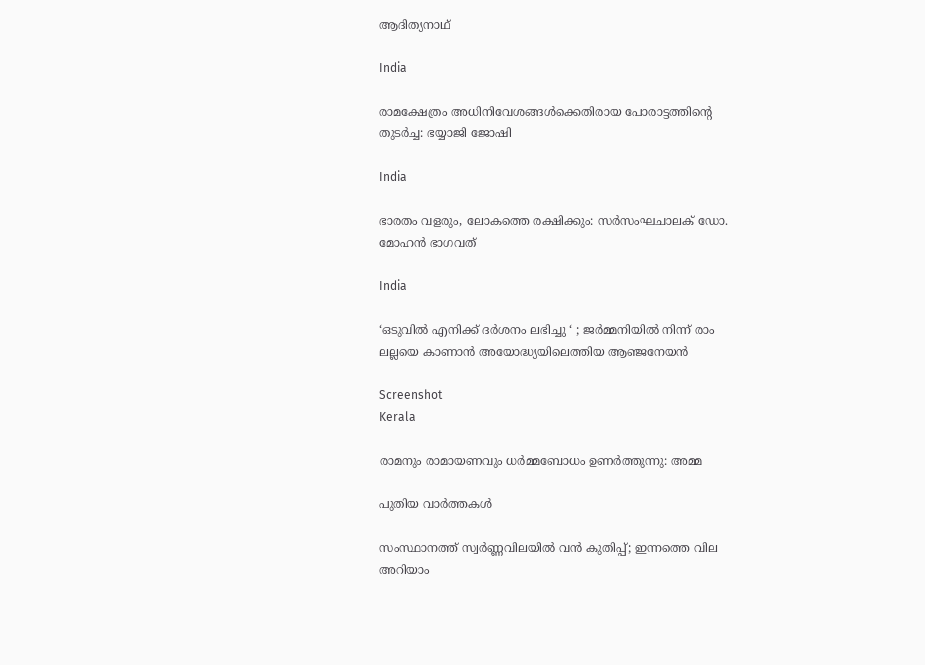ആദിത്യനാഥ്

India

രാമക്ഷേത്രം അധിനിവേശങ്ങള്‍ക്കെതിരായ പോരാട്ടത്തിന്റെ തുടര്‍ച്ച: ഭയ്യാജി ജോഷി

India

ഭാരതം വളരും, ലോകത്തെ രക്ഷിക്കും: സര്‍സംഘചാലക് ഡോ. മോഹന്‍ ഭാഗവത്

India

‘ഒടുവിൽ എനിക്ക് ദർശനം ലഭിച്ചു ‘ ; ജർമ്മനിയിൽ നിന്ന് രാം ലല്ലയെ കാണാൻ അയോദ്ധ്യയിലെത്തിയ ആഞ്ജനേയൻ

Screenshot
Kerala

രാമനും രാമായണവും ധർമ്മബോധം ഉണർത്തുന്നു: അമ്മ

പുതിയ വാര്‍ത്തകള്‍

സംസ്ഥാനത്ത് സ്വർണ്ണവിലയിൽ വൻ കുതിപ്പ്; ഇന്നത്തെ വില അറിയാം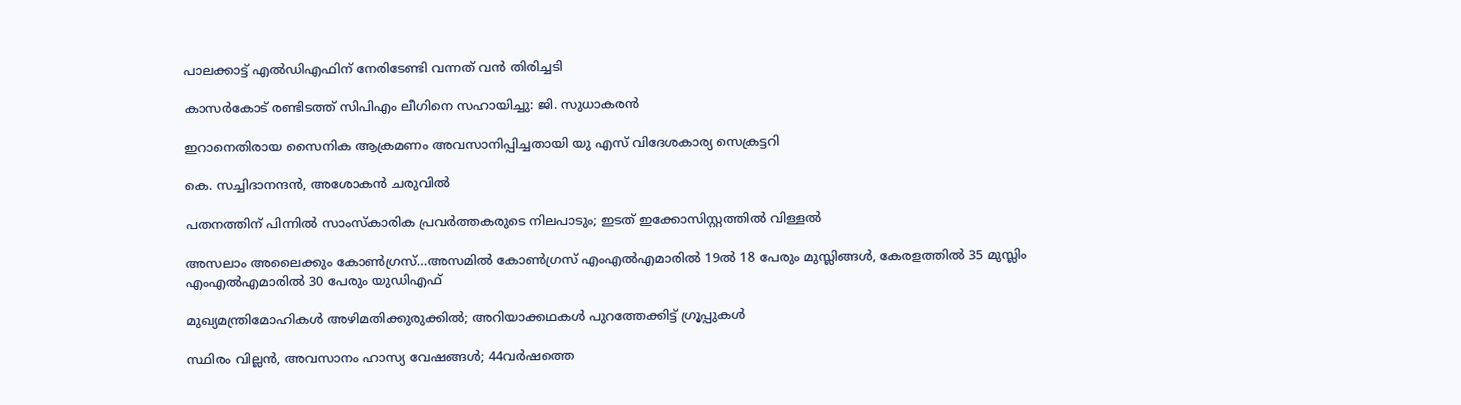പാലക്കാട്ട് എല്‍ഡിഎഫിന് നേരിടേണ്ടി വന്നത് വന്‍ തിരിച്ചടി

കാസര്‍കോട് രണ്ടിടത്ത് സിപിഎം ലീഗിനെ സഹായിച്ചു: ജി. സുധാകരന്‍

ഇറാനെതിരായ സൈനിക ആക്രമണം അവസാനിപ്പിച്ചതായി യു എസ് വിദേശകാര്യ സെക്രട്ടറി

കെ. സച്ചിദാനന്ദന്‍, അശോകന്‍ ചരുവില്‍

പതനത്തിന് പിന്നില്‍ സാംസ്‌കാരിക പ്രവര്‍ത്തകരുടെ നിലപാടും; ഇടത് ഇക്കോസിസ്റ്റത്തില്‍ വിള്ളല്‍

അസലാം അലൈക്കും കോണ്‍ഗ്രസ്…അസമില്‍ കോണ്‍ഗ്രസ് എംഎല്‍എമാരില്‍ 19ല്‍ 18 പേരും മുസ്ലിങ്ങള്‍, കേരളത്തില്‍ 35 മുസ്ലിം എംഎല്‍എമാരില്‍ 30 പേരും യു‍ഡിഎഫ്

മുഖ്യമന്ത്രിമോഹികള്‍ അഴിമതിക്കുരുക്കില്‍; അറിയാക്കഥകള്‍ പുറത്തേക്കിട്ട് ഗ്രൂപ്പുകള്‍

സ്ഥിരം വില്ലന്‍, അവസാനം ഹാസ്യ വേഷങ്ങള്‍; 44വര്‍ഷത്തെ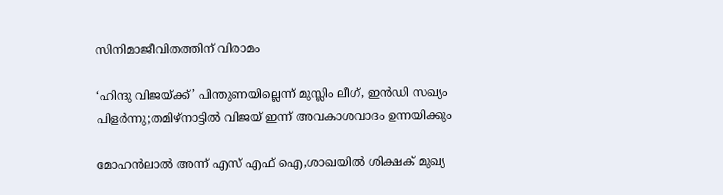സിനിമാജീവിതത്തിന് വിരാമം

‘ഹിന്ദു വിജയ്‌ക്ക്’ പിന്തുണയില്ലെന്ന് മുസ്ലിം ലീഗ്, ഇൻഡി സഖ്യം പിളർന്നു;തമിഴ്‌നാട്ടിൽ വിജയ് ഇന്ന് അവകാശവാദം ഉന്നയിക്കും

മോഹൻലാൽ അന്ന് എസ് എഫ് ഐ,ശാഖയിൽ ശിക്ഷക് മുഖ്യ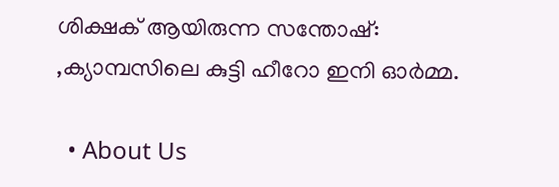ശിക്ഷക് ആയിരുന്ന സന്തോഷ്: ,ക്യാമ്പസിലെ കുട്ടി ഹീറോ ഇനി ഓർമ്മ.

  • About Us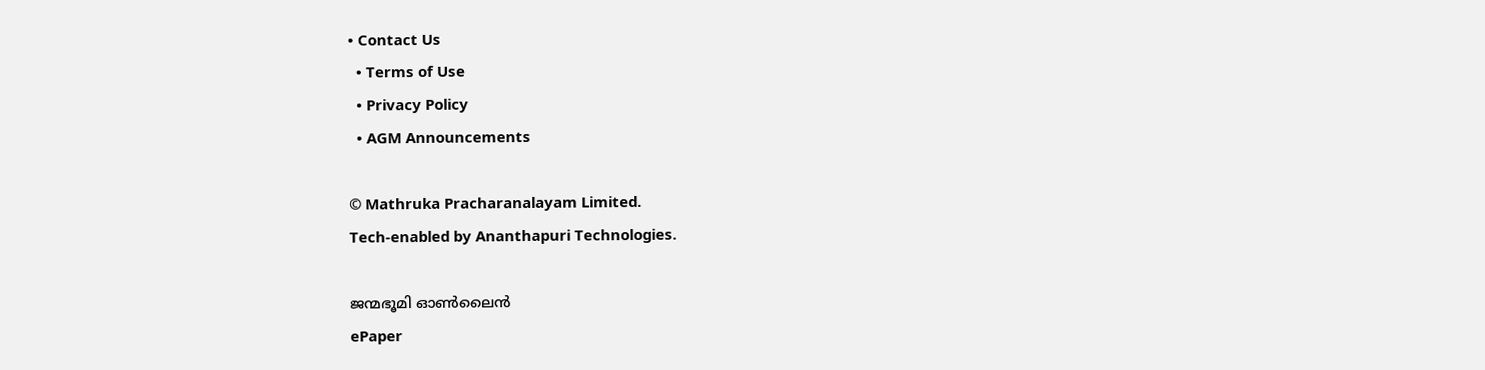• Contact Us
  • Terms of Use
  • Privacy Policy
  • AGM Announcements

© Mathruka Pracharanalayam Limited.
Tech-enabled by Ananthapuri Technologies.

ജന്മഭൂമി ഓണ്‍ലൈന്‍
ePaper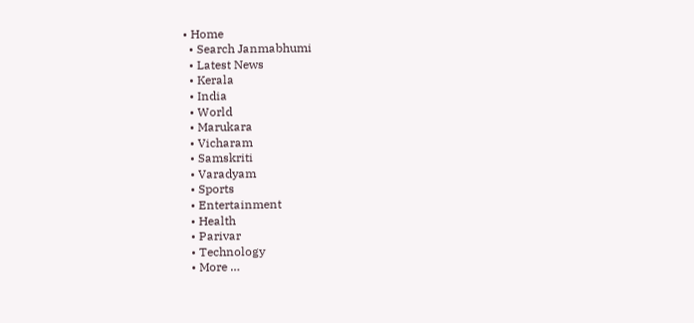• Home
  • Search Janmabhumi
  • Latest News
  • Kerala
  • India
  • World
  • Marukara
  • Vicharam
  • Samskriti
  • Varadyam
  • Sports
  • Entertainment
  • Health
  • Parivar
  • Technology
  • More …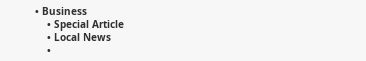• Business
    • Special Article
    • Local News
    •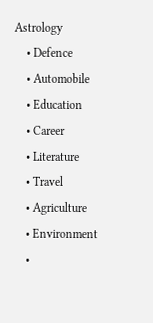Astrology
    • Defence
    • Automobile
    • Education
    • Career
    • Literature
    • Travel
    • Agriculture
    • Environment
    •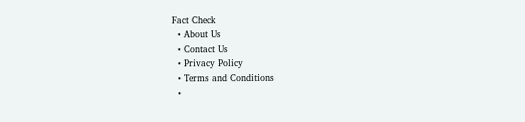Fact Check
  • About Us
  • Contact Us
  • Privacy Policy
  • Terms and Conditions
  •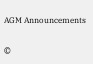AGM Announcements

©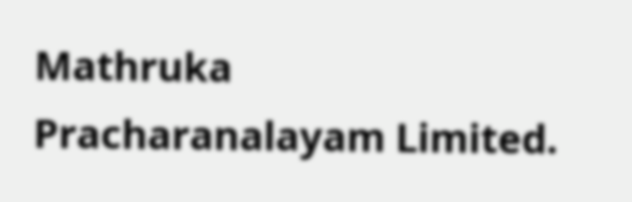Mathruka Pracharanalayam Limited.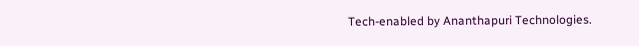Tech-enabled by Ananthapuri Technologies.